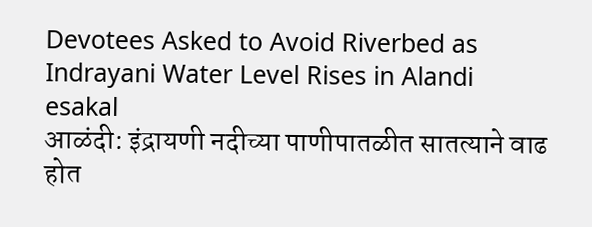Devotees Asked to Avoid Riverbed as Indrayani Water Level Rises in Alandi
esakal
आळंदी: इंद्रायणी नदीच्या पाणीपातळीत सातत्याने वाढ होत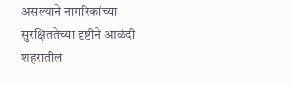असल्याने नागरिकांच्या सुरक्षिततेच्या दृष्टीने आळंदी शहरातील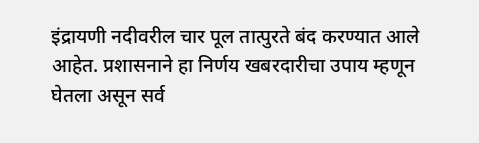इंद्रायणी नदीवरील चार पूल तात्पुरते बंद करण्यात आले आहेत. प्रशासनाने हा निर्णय खबरदारीचा उपाय म्हणून घेतला असून सर्व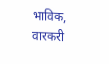भाविक, वारकरी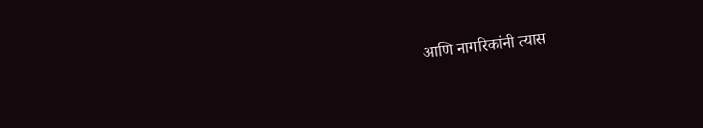आणि नागरिकांनी त्यास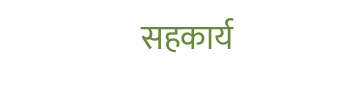सहकार्य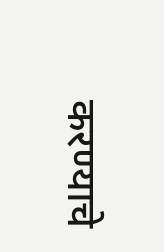करण्याचे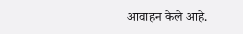आवाहन केले आहे.